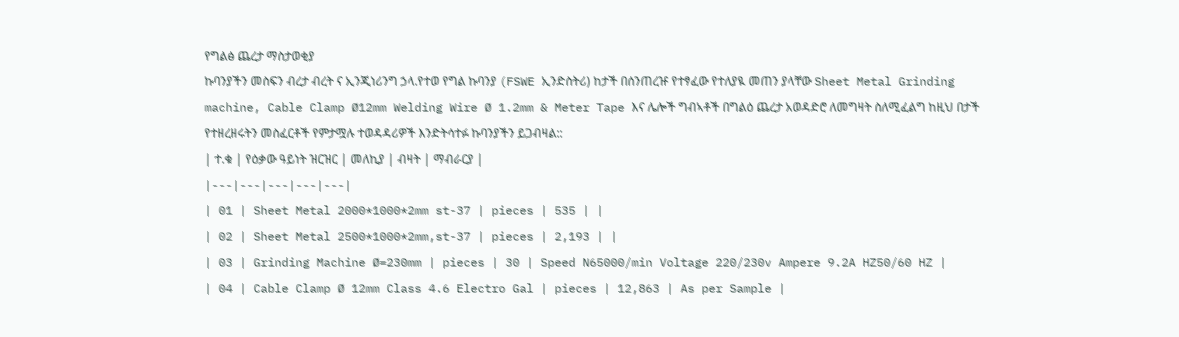የግልፅ ጨረታ ማስታወቂያ
ኩባንያችን መስፍን ብረታ ብረት ና ኢንጂነሪንግ ኃላ.የተወ የግል ኩባንያ (FSWE ኢንድስትሪ) ከታች በሰንጠረዡ የተፃፈው የተለያዪ መጠን ያላቸው Sheet Metal Grinding machine, Cable Clamp Ø12mm Welding Wire Ø 1.2mm & Meter Tape እና ሌሎች ግብኣቶች በግልዕ ጨረታ አወዳድሮ ለመግዛት ስለሚፈልግ ከዚህ በታች የተዘረዘሩትን መስፈርቶች የምታሟሉ ተወዳዳሪዎች እንድትሳተፉ ኩባንያችን ይጋብዛል::
| ተ.ቁ | የዕቃው ዓይነት ዝርዝር | መለኪያ | ብዛት | ማብራርያ |
|---|---|---|---|---|
| 01 | Sheet Metal 2000*1000*2mm st-37 | pieces | 535 | |
| 02 | Sheet Metal 2500*1000*2mm,st-37 | pieces | 2,193 | |
| 03 | Grinding Machine Ø=230mm | pieces | 30 | Speed N65000/min Voltage 220/230v Ampere 9.2A HZ50/60 HZ |
| 04 | Cable Clamp Ø 12mm Class 4.6 Electro Gal | pieces | 12,863 | As per Sample |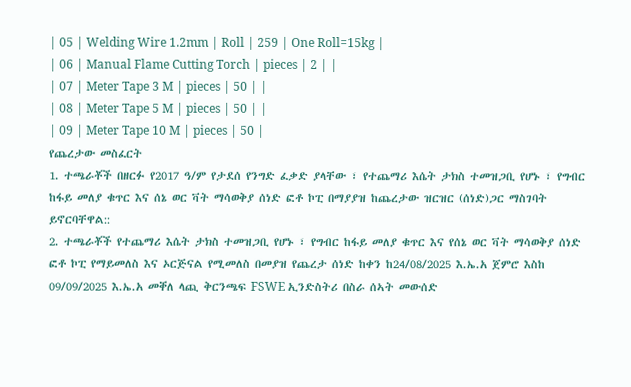| 05 | Welding Wire 1.2mm | Roll | 259 | One Roll=15kg |
| 06 | Manual Flame Cutting Torch | pieces | 2 | |
| 07 | Meter Tape 3 M | pieces | 50 | |
| 08 | Meter Tape 5 M | pieces | 50 | |
| 09 | Meter Tape 10 M | pieces | 50 |
የጨረታው መስፈርት
1. ተጫራቾች በዘርፉ የ2017 ዓ/ም የታደሰ የንግድ ፈቃድ ያላቸው ፣ የተጨማሪ እሴት ታክስ ተመዝጋቢ የሆኑ ፣ የግብር ከፋይ መለያ ቁጥር እና ሰኔ ወር ቫት ማሳወቅያ ሰነድ ፎቶ ኮፒ በማያያዝ ከጨረታው ዝርዝር (ሰነድ)ጋር ማስገባት ይኖርባቸዋል::
2. ተጫራቾች የተጨማሪ እሴት ታክስ ተመዝጋቢ የሆኑ ፣ የግብር ከፋይ መለያ ቁጥር እና የሰኔ ወር ቫት ማሳወቅያ ሰነድ ፎቶ ኮፒ የማይመለስ እና ኦርጅናል የሚመለስ በመያዝ የጨረታ ሰነድ ከቀን ከ24/08/2025 እ.ኤ.አ ጀምሮ እስከ 09/09/2025 እ.ኤ.አ መቐለ ላጪ ቅርንጫፍ FSWE ኢንድስትሪ በስራ ሰኣት መውሰድ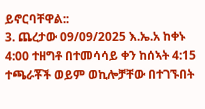ይኖርባቸዋል::
3. ጨረታው 09/09/2025 እ.ኤ.አ ከቀኑ 4:00 ተዘግቶ በተመሳሳይ ቀን ከሰኣት 4:15 ተጫራቾች ወይም ወኪሎቻቸው በተገኙበት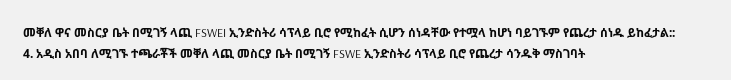መቐለ ዋና መስርያ ቤት በሚገኝ ላጪ FSWEI ኢንድስትሪ ሳፕላይ ቢሮ የሚከፈት ሲሆን ሰነዳቸው የተሟላ ከሆነ ባይገኙም የጨረታ ሰነዱ ይከፈታል::
4. አዲስ አበባ ለሚገኙ ተጫራቾች መቐለ ላጪ መስርያ ቤት በሚገኝ FSWE ኢንድስትሪ ሳፕላይ ቢሮ የጨረታ ሳንዱቅ ማስገባት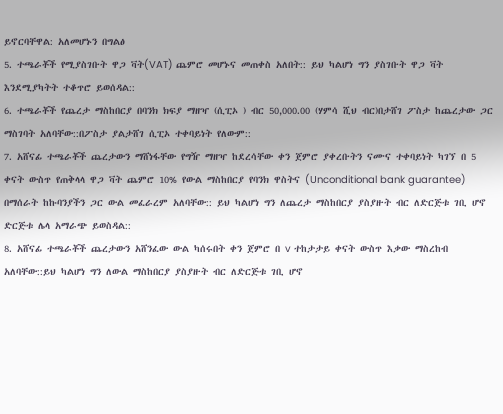ይኖርባቸዋል: አለመሆኑን በግልፅ
5. ተጫራቾች የሚያስገቡት ዋጋ ቫት(VAT) ጨምሮ መሆኑና መጠቀስ አለበት:: ይህ ካልሆነ ግን ያስገቡት ዋጋ ቫት እንደሚያካትት ተቆጥሮ ይወሰዳል::
6. ተጫራቾች የጨረታ ማስከበርያ በባንክ ክፍያ ማዘዣ (ሲፒኦ ) ብር 50,000.00 (ሃምሳ ሺህ ብር)በታሸገ ፖስታ ከጨረታው ጋር ማስገባት አለባቸው::በፖስታ ያልታሸገ ሲፒኦ ተቀባይነት የለውም::
7. አሸናፊ ተጫራቾች ጨረታውን ማሸነፋቸው የግዥ ማዘዣ ከደረሳቸው ቀን ጀምሮ ያቀረቡትን ናሙና ተቀባይነት ካገኘ በ 5 ቀናት ውስጥ የጠቅላላ ዋጋ ቫት ጨምሮ 10% የውል ማስከበርያ የባንክ ዋስትና (Unconditional bank guarantee) በማሰራት ከኩባንያችን ጋር ውል መፈራረም አለባቸው:: ይህ ካልሆነ ግን ለጨረታ ማስከበርያ ያስያዙት ብር ለድርጅቱ ገቢ ሆኖ ድርጅቱ ሌላ አማራጭ ይወስዳል::
8. አሸናፊ ተጫራቾች ጨረታውን አሸንፈው ውል ካሰሩበት ቀን ጀምሮ በ v ተከታታይ ቀናት ውስጥ እቃው ማስረከብ አለባቸው::ይህ ካልሆነ ግን ለውል ማስከበርያ ያስያዙት ብር ለድርጅቱ ገቢ ሆኖ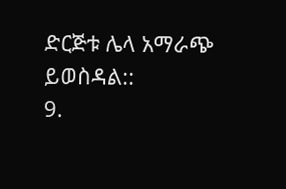ድርጅቱ ሌላ አማራጭ ይወስዳል::
9.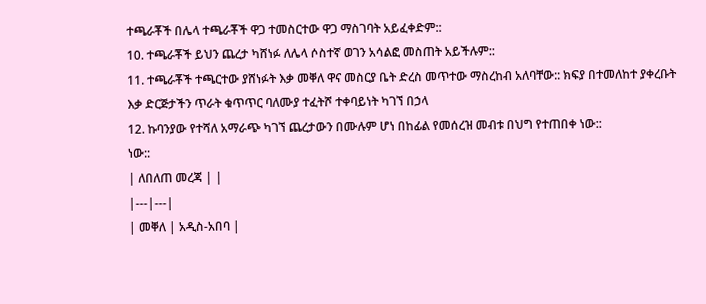ተጫራቾች በሌላ ተጫራቾች ዋጋ ተመስርተው ዋጋ ማስገባት አይፈቀድም::
10. ተጫራቾች ይህን ጨረታ ካሸነፉ ለሌላ ሶስተኛ ወገን አሳልፎ መስጠት አይችሉም::
11. ተጫራቾች ተጫርተው ያሸነፉት እቃ መቐለ ዋና መስርያ ቤት ድረስ መጥተው ማስረከብ አለባቸው:: ክፍያ በተመለከተ ያቀረቡት እቃ ድርጅታችን ጥራት ቁጥጥር ባለሙያ ተፈትሾ ተቀባይነት ካገኘ በኃላ
12. ኩባንያው የተሻለ አማራጭ ካገኘ ጨረታውን በሙሉም ሆነ በከፊል የመሰረዝ መብቱ በህግ የተጠበቀ ነው::
ነው::
| ለበለጠ መረጃ | |
|---|---|
| መቐለ | አዲስ-አበባ |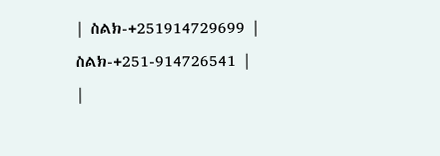| ስልክ-+251914729699 | ስልክ-+251-914726541 |
|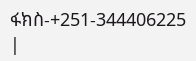ፋክስ-+251-344406225 |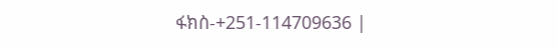ፋክስ-+251-114709636 |